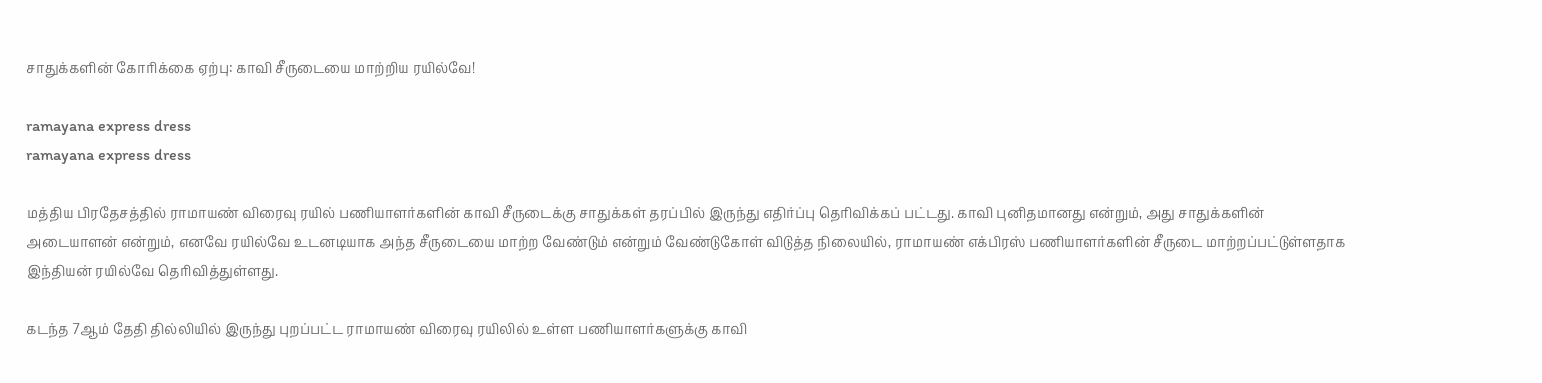சாதுக்களின் கோரிக்கை ஏற்பு: காவி சீருடையை மாற்றிய ரயில்வே!

ramayana express dress
ramayana express dress

மத்திய பிரதேசத்தில் ராமாயண் விரைவு ரயில் பணியாளர்களின் காவி சீருடைக்கு சாதுக்கள் தரப்பில் இருந்து எதிர்ப்பு தெரிவிக்கப் பட்டது. காவி புனிதமானது என்றும், அது சாதுக்களின் அடையாளன் என்றும், எனவே ரயில்வே உடனடியாக அந்த சீருடையை மாற்ற வேண்டும் என்றும் வேண்டுகோள் விடுத்த நிலையில், ராமாயண் எக்பிரஸ் பணியாளர்களின் சீருடை மாற்றப்பட்டுள்ளதாக இந்தியன் ரயில்வே தெரிவித்துள்ளது.

கடந்த 7ஆம் தேதி தில்லியில் இருந்து புறப்பட்ட ராமாயண் விரைவு ரயிலில் உள்ள பணியாளர்களுக்கு காவி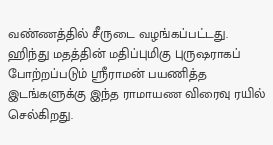வண்ணத்தில் சீருடை வழங்கப்பட்டது. ஹிந்து மதத்தின் மதிப்புமிகு புருஷராகப் போற்றப்படும் ஸ்ரீராமன் பயணித்த இடங்களுக்கு இந்த ராமாயண விரைவு ரயில் செல்கிறது.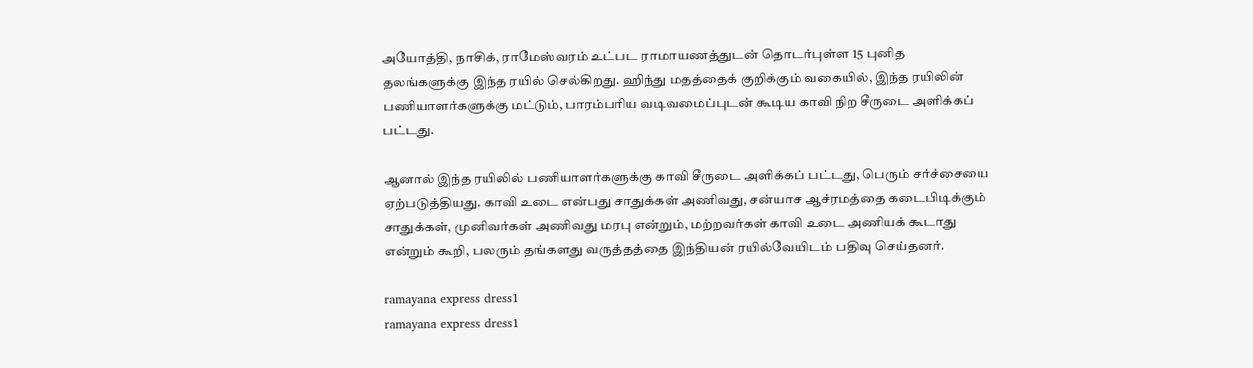அயோத்தி, நாசிக், ராமேஸ்வரம் உட்பட ராமாயணத்துடன் தொடர்புள்ள 15 புனித தலங்களுக்கு இந்த ரயில் செல்கிறது. ஹிந்து மதத்தைக் குறிக்கும் வகையில், இந்த ரயிலின் பணியாளர்களுக்கு மட்டும், பாரம்பரிய வடிவமைப்புடன் கூடிய காவி நிற சீருடை அளிக்கப் பட்டது.

ஆனால் இந்த ரயிலில் பணியாளர்களுக்கு காவி சீருடை அளிக்கப் பட்டது, பெரும் சர்ச்சையை ஏற்படுத்தியது. காவி உடை என்பது சாதுக்கள் அணிவது, சன்யாச ஆச்ரமத்தை கடைபிடிக்கும் சாதுக்கள், முனிவர்கள் அணிவது மரபு என்றும், மற்றவர்கள் காவி உடை அணியக் கூடாது என்றும் கூறி, பலரும் தங்களது வருத்தத்தை இந்தியன் ரயில்வேயிடம் பதிவு செய்தனர்.

ramayana express dress1
ramayana express dress1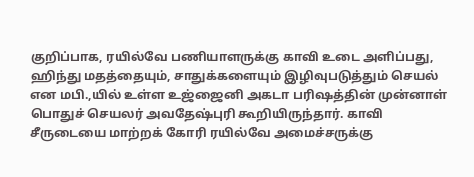குறிப்பாக, ரயில்வே பணியாளருக்கு காவி உடை அளிப்பது, ஹிந்து மதத்தையும், சாதுக்களையும் இழிவுபடுத்தும் செயல் என மபி.,யில் உள்ள உஜ்ஜைனி அகடா பரிஷத்தின் முன்னாள் பொதுச் செயலர் அவதேஷ்புரி கூறியிருந்தார். காவி சீருடையை மாற்றக் கோரி ரயில்வே அமைச்சருக்கு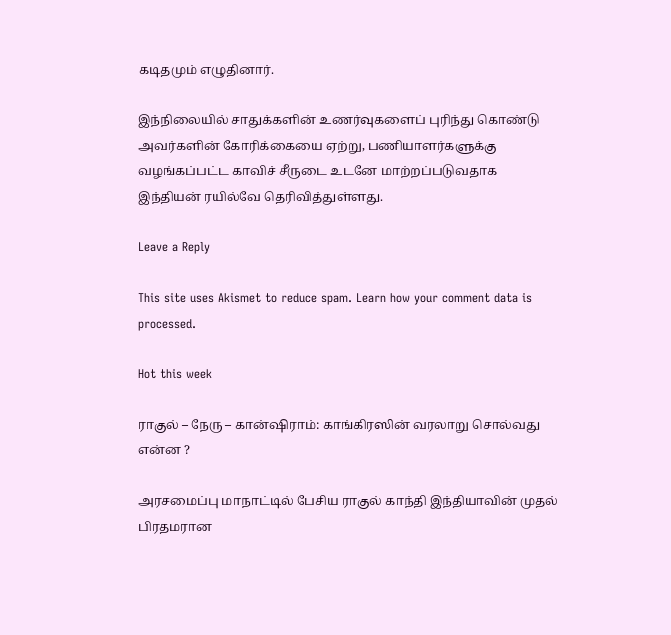கடிதமும் எழுதினார்.

இந்நிலையில் சாதுக்களின் உணர்வுகளைப் புரிந்து கொண்டு அவர்களின் கோரிக்கையை ஏற்று, பணியாளர்களுக்கு வழங்கப்பட்ட காவிச் சீருடை உடனே மாற்றப்படுவதாக இந்தியன் ரயில்வே தெரிவித்துள்ளது.

Leave a Reply

This site uses Akismet to reduce spam. Learn how your comment data is processed.

Hot this week

ராகுல் – நேரு – கான்ஷிராம்: காங்கிரஸின் வரலாறு சொல்வது என்ன ?

அரசமைப்பு மாநாட்டில் பேசிய ராகுல் காந்தி இந்தியாவின் முதல் பிரதமரான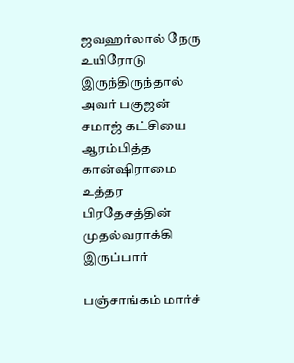ஜவஹர்லால் நேரு உயிரோடு இருந்திருந்தால் அவர் பகுஜன் சமாஜ் கட்சியை ஆரம்பித்த கான்ஷிராமை உத்தர பிரதேசத்தின் முதல்வராக்கி இருப்பார்

பஞ்சாங்கம் மார்ச்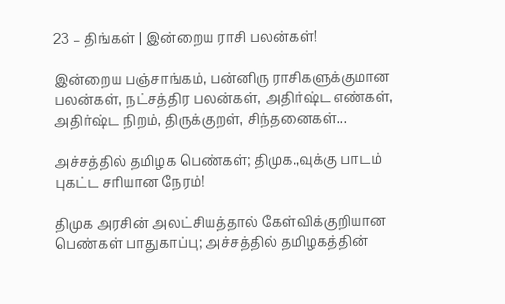23 – திங்கள் | இன்றைய ராசி பலன்கள்!

இன்றைய பஞ்சாங்கம், பன்னிரு ராசிகளுக்குமான பலன்கள், நட்சத்திர பலன்கள், அதிர்ஷ்ட எண்கள், அதிர்ஷ்ட நிறம், திருக்குறள், சிந்தனைகள்...

அச்சத்தில் தமிழக பெண்கள்; திமுக.,வுக்கு பாடம் புகட்ட சரியான நேரம்!

திமுக அரசின் அலட்சியத்தால் கேள்விக்குறியான பெண்கள் பாதுகாப்பு; அச்சத்தில் தமிழகத்தின்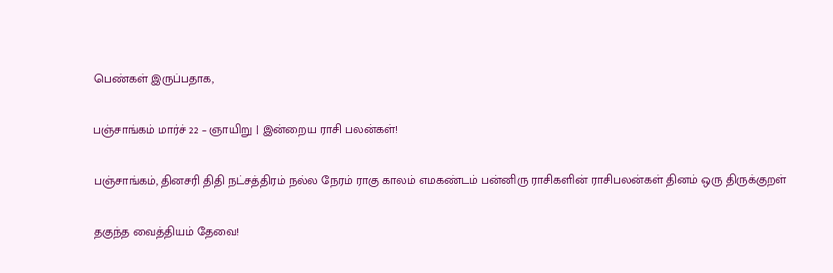பெண்கள் இருப்பதாக,

பஞ்சாங்கம் மார்ச் 22 – ஞாயிறு | இன்றைய ராசி பலன்கள்!

பஞ்சாங்கம், தினசரி திதி நட்சத்திரம் நல்ல நேரம் ராகு காலம் எமகண்டம் பன்னிரு ராசிகளின் ராசிபலன்கள் தினம் ஒரு திருக்குறள்

தகுந்த வைத்தியம் தேவை!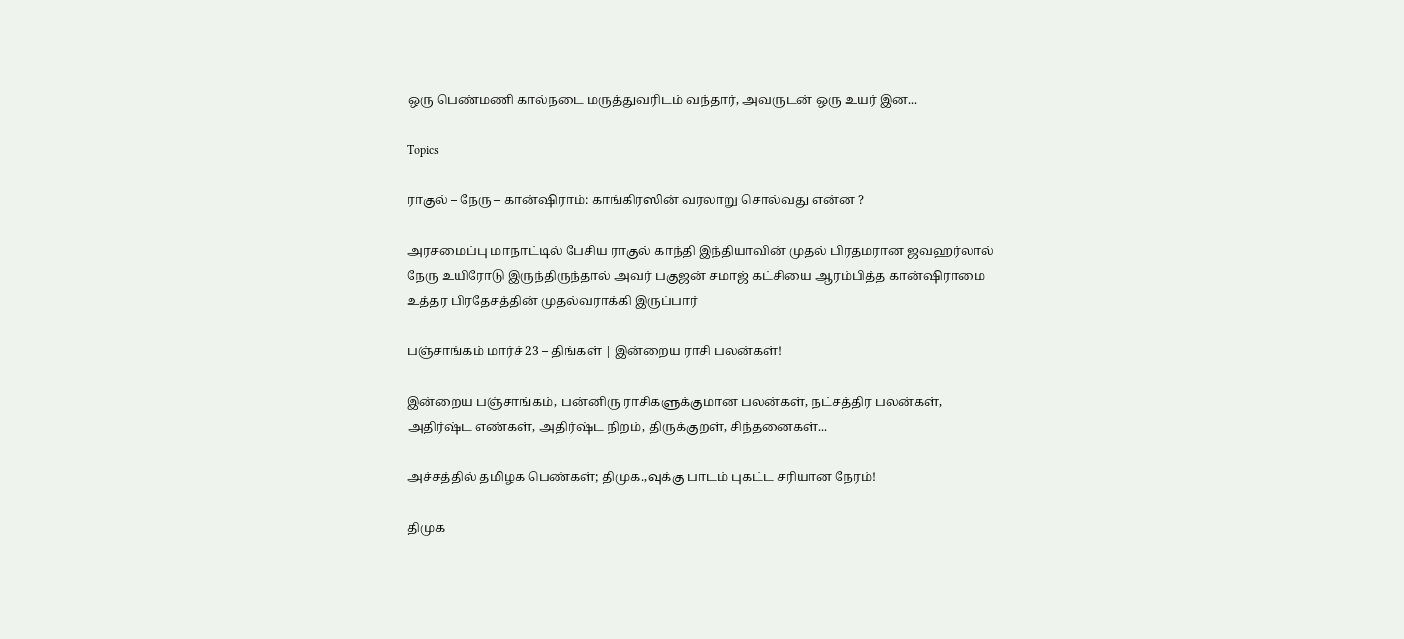ஒரு பெண்மணி கால்நடை மருத்துவரிடம் வந்தார், அவருடன் ஒரு உயர் இன...

Topics

ராகுல் – நேரு – கான்ஷிராம்: காங்கிரஸின் வரலாறு சொல்வது என்ன ?

அரசமைப்பு மாநாட்டில் பேசிய ராகுல் காந்தி இந்தியாவின் முதல் பிரதமரான ஜவஹர்லால் நேரு உயிரோடு இருந்திருந்தால் அவர் பகுஜன் சமாஜ் கட்சியை ஆரம்பித்த கான்ஷிராமை உத்தர பிரதேசத்தின் முதல்வராக்கி இருப்பார்

பஞ்சாங்கம் மார்ச் 23 – திங்கள் | இன்றைய ராசி பலன்கள்!

இன்றைய பஞ்சாங்கம், பன்னிரு ராசிகளுக்குமான பலன்கள், நட்சத்திர பலன்கள், அதிர்ஷ்ட எண்கள், அதிர்ஷ்ட நிறம், திருக்குறள், சிந்தனைகள்...

அச்சத்தில் தமிழக பெண்கள்; திமுக.,வுக்கு பாடம் புகட்ட சரியான நேரம்!

திமுக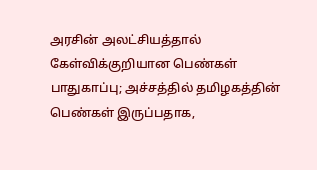அரசின் அலட்சியத்தால் கேள்விக்குறியான பெண்கள் பாதுகாப்பு; அச்சத்தில் தமிழகத்தின் பெண்கள் இருப்பதாக,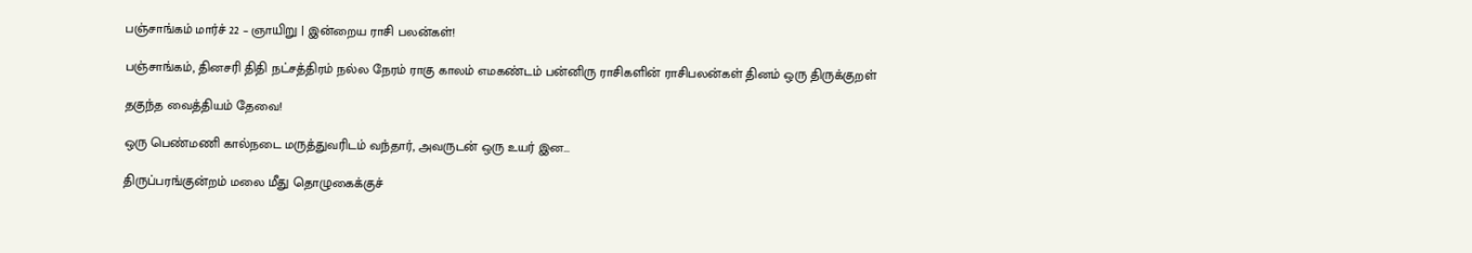பஞ்சாங்கம் மார்ச் 22 – ஞாயிறு | இன்றைய ராசி பலன்கள்!

பஞ்சாங்கம், தினசரி திதி நட்சத்திரம் நல்ல நேரம் ராகு காலம் எமகண்டம் பன்னிரு ராசிகளின் ராசிபலன்கள் தினம் ஒரு திருக்குறள்

தகுந்த வைத்தியம் தேவை!

ஒரு பெண்மணி கால்நடை மருத்துவரிடம் வந்தார், அவருடன் ஒரு உயர் இன...

திருப்பரங்குன்றம் மலை மீது தொழுகைக்குச்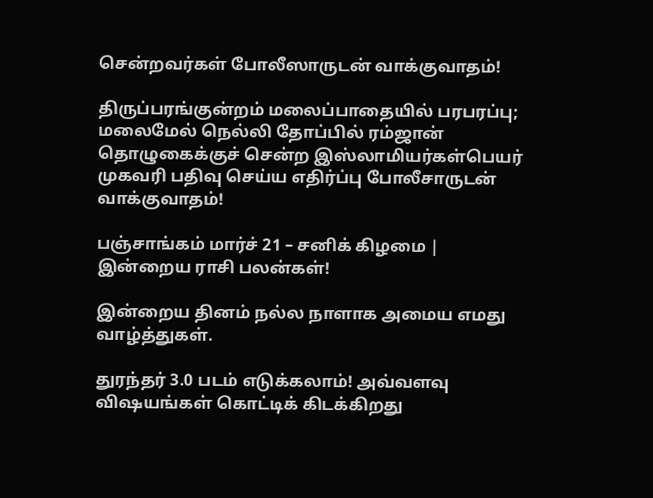சென்றவர்கள் போலீஸாருடன் வாக்குவாதம்!

திருப்பரங்குன்றம் மலைப்பாதையில் பரபரப்பு; மலைமேல் நெல்லி தோப்பில் ரம்ஜான் தொழுகைக்குச் சென்ற இஸ்லாமியர்கள்பெயர் முகவரி பதிவு செய்ய எதிர்ப்பு போலீசாருடன் வாக்குவாதம்!

பஞ்சாங்கம் மார்ச் 21 – சனிக் கிழமை | இன்றைய ராசி பலன்கள்!

இன்றைய தினம் நல்ல நாளாக அமைய எமது வாழ்த்துகள்.

துரந்தர் 3.0 படம் எடுக்கலாம்! அவ்வளவு விஷயங்கள் கொட்டிக் கிடக்கிறது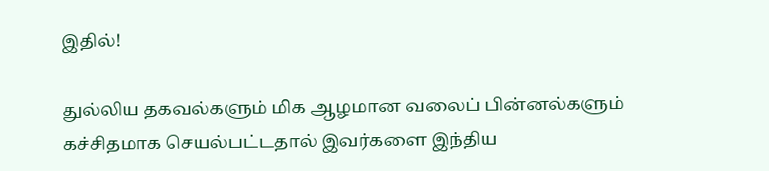இதில்!

துல்லிய தகவல்களும் மிக ஆழமான வலைப் பின்னல்களும் கச்சிதமாக செயல்பட்டதால் இவர்களை இந்திய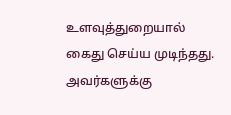உளவுத்துறையால் கைது செய்ய முடிந்தது.  அவர்களுக்கு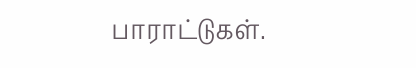பாராட்டுகள்.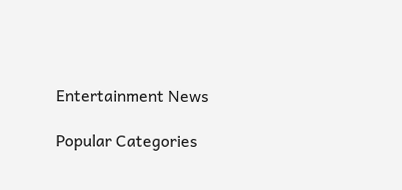Entertainment News

Popular Categories